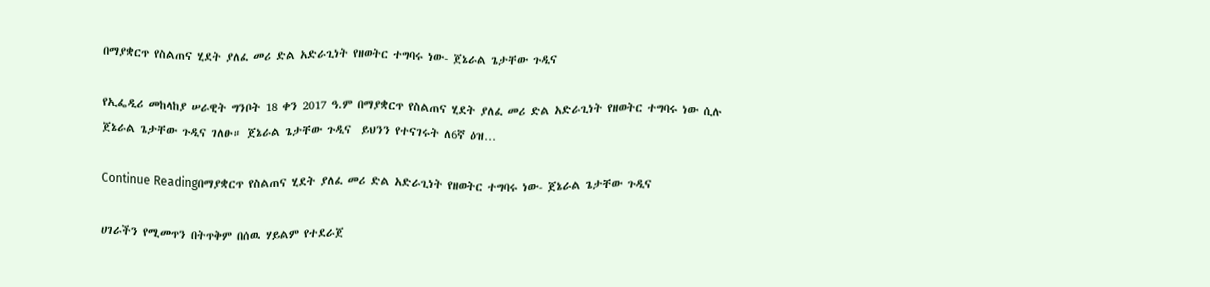በማያቋርጥ የስልጠና ሂደት ያለፈ መሪ ድል አድራጊነት የዘወትር ተግባሩ ነው- ጀኔራል ጌታቸው ጉዲና

የኢፌዲሪ መከላከያ ሠራዊት ግንቦት 18 ቀን 2017 ዓ.ም በማያቋርጥ የስልጠና ሂደት ያለፈ መሪ ድል አድራጊነት የዘወትር ተግባሩ ነው ሲሉ ጀኔራል ጌታቸው ጉዲና ገለፁ። ጀኔራል ጌታቸው ጉዲና  ይህንን የተናገሩት ለ6ኛ ዕዝ…

Continue Readingበማያቋርጥ የስልጠና ሂደት ያለፈ መሪ ድል አድራጊነት የዘወትር ተግባሩ ነው- ጀኔራል ጌታቸው ጉዲና

ሀገራችን የሚመጥን በትጥቅም በሰዉ ሃይልም የተደራጀ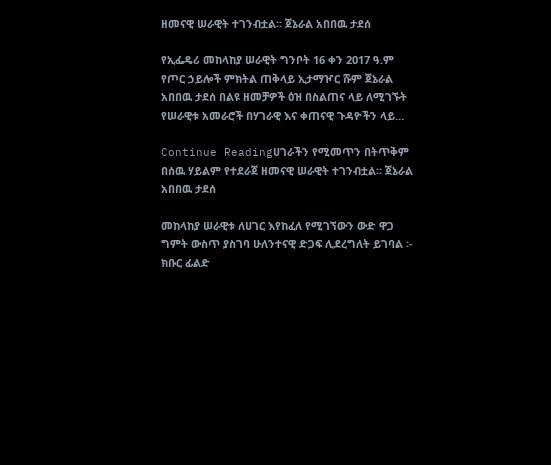ዘመናዊ ሠራዊት ተገንብቷል። ጀኔራል አበበዉ ታደሰ

የኢፌዴሪ መከላከያ ሠራዊት ግንቦት 16 ቀን 2017 ዓ.ም የጦር ኃይሎች ምክትል ጠቅላይ ኢታማዦር ሹም ጀኔራል አበበዉ ታደሰ በልዩ ዘመቻዎች ዕዝ በስልጠና ላይ ለሚገኙት የሠራዊቱ አመራሮች በሃገራዊ እና ቀጠናዊ ጉዳዮችን ላይ…

Continue Readingሀገራችን የሚመጥን በትጥቅም በሰዉ ሃይልም የተደራጀ ዘመናዊ ሠራዊት ተገንብቷል። ጀኔራል አበበዉ ታደሰ

መከላከያ ሠራዊቱ ለሀገር እየከፈለ የሚገኘውን ውድ ዋጋ ግምት ውስጥ ያስገባ ሁለንተናዊ ድጋፍ ሊደረግለት ይገባል ፡- ክቡር ፊልድ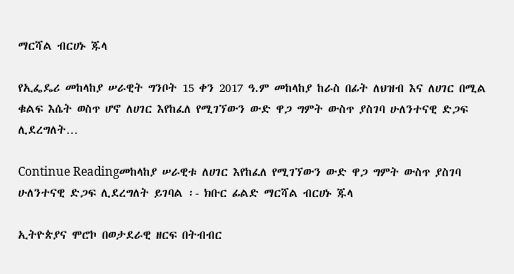ማርሻል ብርሀኑ ጁላ

የኢፌዴሪ መከላከያ ሠራዊት ግንቦት 15 ቀን 2017 ዓ.ም መከላከያ ከራስ በፊት ለህዝብ እና ለሀገር በሚል ቁልፍ እሴት ወስጥ ሆኖ ለሀገር እየከፈለ የሚገኘውን ውድ ዋጋ ግምት ውስጥ ያስገባ ሁለንተናዊ ድጋፍ ሊደረግለት…

Continue Readingመከላከያ ሠራዊቱ ለሀገር እየከፈለ የሚገኘውን ውድ ዋጋ ግምት ውስጥ ያስገባ ሁለንተናዊ ድጋፍ ሊደረግለት ይገባል ፡- ክቡር ፊልድ ማርሻል ብርሀኑ ጁላ

ኢትዮጵያና ሞሮኮ በወታደራዊ ዘርፍ በትብብር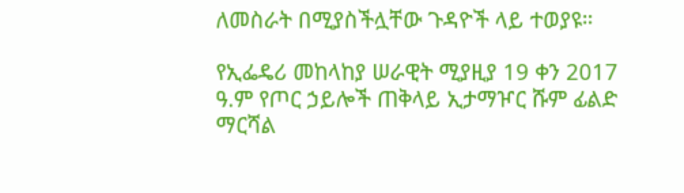ለመስራት በሚያስችሏቸው ጉዳዮች ላይ ተወያዩ።

የኢፌዴሪ መከላከያ ሠራዊት ሚያዚያ 19 ቀን 2017 ዓ.ም የጦር ኃይሎች ጠቅላይ ኢታማዦር ሹም ፊልድ ማርሻል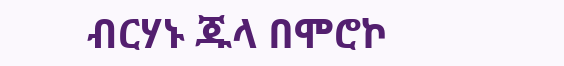ብርሃኑ ጁላ በሞሮኮ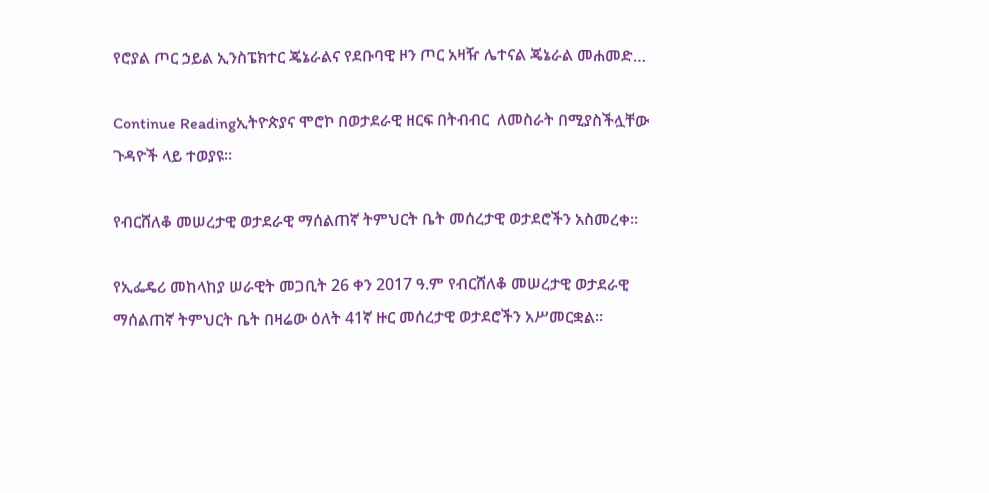የሮያል ጦር ኃይል ኢንስፔክተር ጄኔራልና የደቡባዊ ዞን ጦር አዛዥ ሌተናል ጄኔራል መሐመድ…

Continue Readingኢትዮጵያና ሞሮኮ በወታደራዊ ዘርፍ በትብብር  ለመስራት በሚያስችሏቸው ጉዳዮች ላይ ተወያዩ።

የብርሸለቆ መሠረታዊ ወታደራዊ ማሰልጠኛ ትምህርት ቤት መሰረታዊ ወታደሮችን አስመረቀ።

የኢፌዴሪ መከላከያ ሠራዊት መጋቢት 26 ቀን 2017 ዓ.ም የብርሸለቆ መሠረታዊ ወታደራዊ ማሰልጠኛ ትምህርት ቤት በዛሬው ዕለት 41ኛ ዙር መሰረታዊ ወታደሮችን አሥመርቋል።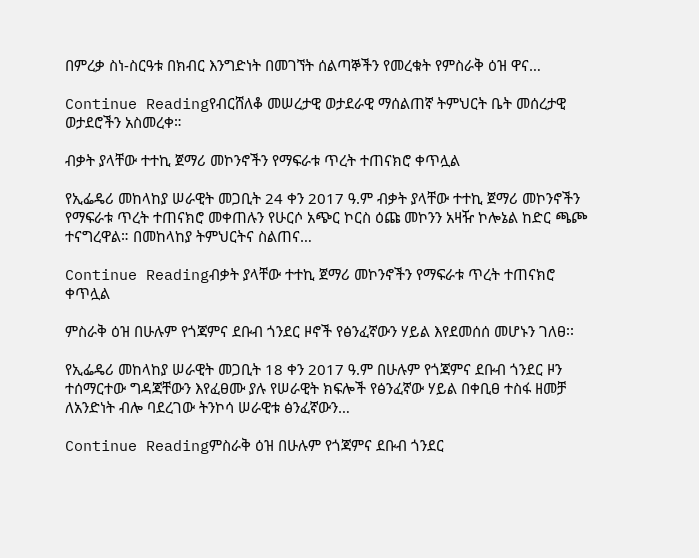በምረቃ ስነ-ስርዓቱ በክብር እንግድነት በመገኘት ሰልጣኞችን የመረቁት የምስራቅ ዕዝ ዋና…

Continue Readingየብርሸለቆ መሠረታዊ ወታደራዊ ማሰልጠኛ ትምህርት ቤት መሰረታዊ ወታደሮችን አስመረቀ።

ብቃት ያላቸው ተተኪ ጀማሪ መኮንኖችን የማፍራቱ ጥረት ተጠናክሮ ቀጥሏል

የኢፌዴሪ መከላከያ ሠራዊት መጋቢት 24 ቀን 2017 ዓ.ም ብቃት ያላቸው ተተኪ ጀማሪ መኮንኖችን የማፍራቱ ጥረት ተጠናክሮ መቀጠሉን የሁርሶ አጭር ኮርስ ዕጩ መኮንን አዛዥ ኮሎኔል ከድር ጫጮ ተናግረዋል። በመከላከያ ትምህርትና ስልጠና…

Continue Readingብቃት ያላቸው ተተኪ ጀማሪ መኮንኖችን የማፍራቱ ጥረት ተጠናክሮ ቀጥሏል

ምስራቅ ዕዝ በሁሉም የጎጃምና ደቡብ ጎንደር ዞኖች የፅንፈኛውን ሃይል እየደመሰሰ መሆኑን ገለፀ፡፡

የኢፌዴሪ መከላከያ ሠራዊት መጋቢት 18 ቀን 2017 ዓ.ም በሁሉም የጎጃምና ደቡብ ጎንደር ዞን ተሰማርተው ግዳጃቸውን እየፈፀሙ ያሉ የሠራዊት ክፍሎች የፅንፈኛው ሃይል በቀቢፀ ተስፋ ዘመቻ ለአንድነት ብሎ ባደረገው ትንኮሳ ሠራዊቱ ፅንፈኛውን…

Continue Readingምስራቅ ዕዝ በሁሉም የጎጃምና ደቡብ ጎንደር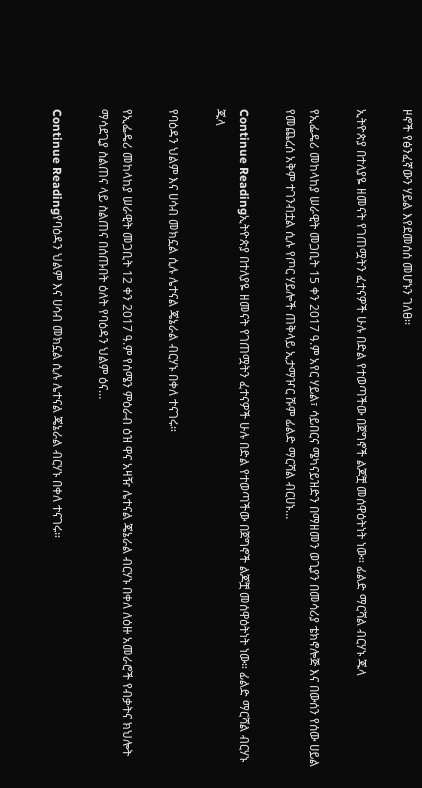ዞኖች የፅንፈኛውን ሃይል እየደመሰሰ መሆኑን ገለፀ፡፡

ኢትዮጵያ በተለያዬ ዘመናት የገጠሟትን ፈተናዎች ሁሉ በድል የተወጣችው በጀግኖች ልጆቿ መሰዋዕትነት ነው። ፊልድ ማርሻል ብርሃኑ ጁላ

የኢፌዴሪ መከላከያ ሠራዊት መጋቢት 15 ቀን 2017 ዓ.ም አየር ሃይል፣ ሳይበርና ሜካናይዝድን በማዘመን ወጊያን በመሳሪያ ቴክኖሎጅ እና በውሰን የሰው ሀይል የመጨረሰ አቅም ተገንብቷል ሲሉ የጦር ሃይሎች ጠቅላይ ኢታማዦር ሹም ፊልድ ማርሻል ብርሀኑ…

Continue Readingኢትዮጵያ በተለያዬ ዘመናት የገጠሟትን ፈተናዎች ሁሉ በድል የተወጣችው በጀግኖች ልጆቿ መሰዋዕትነት ነው። ፊልድ ማርሻል ብርሃኑ ጁላ

የባዕዳን ህልም እና ሀሳብ መክኗል ሲሉ ሌተናል ጄኔራል ብርሃኑ በቀለ ተናገሩ።

የኢፌዴሪ መከላከያ ሠራዊት መጋቢት 12 ቀን 2017 ዓ.ም የሰሜን ምዕራብ ዕዝ ዋና አዛዥ ሌተናል ጄኔራል ብርሃኑ በቀለ ለዕዙ አመራሮች የብቃትና ክህሎት ማሳደጊያ ስልጠና ላይ ስልጠና በሰጡበት ዕለት የባዕዳን ህልም ዕና…

Continue Readingየባዕዳን ህልም እና ሀሳብ መክኗል ሲሉ ሌተናል ጄኔራል ብርሃኑ በቀለ ተናገሩ።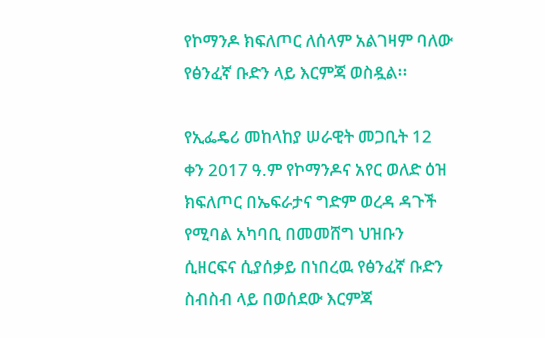የኮማንዶ ክፍለጦር ለሰላም አልገዛም ባለው የፅንፈኛ ቡድን ላይ እርምጃ ወስዷል፡፡

የኢፌዴሪ መከላከያ ሠራዊት መጋቢት 12 ቀን 2017 ዓ.ም የኮማንዶና አየር ወለድ ዕዝ ክፍለጦር በኤፍራታና ግድም ወረዳ ዳጉች የሚባል አካባቢ በመመሸግ ህዝቡን ሲዘርፍና ሲያሰቃይ በነበረዉ የፅንፈኛ ቡድን ስብስብ ላይ በወሰደው እርምጃ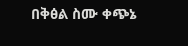በቅፅል ስሙ ቀጭኔ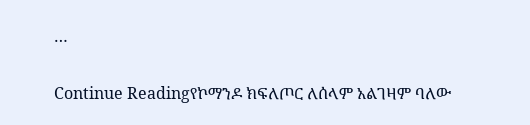…

Continue Readingየኮማንዶ ክፍለጦር ለሰላም አልገዛም ባለው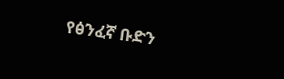የፅንፈኛ ቡድን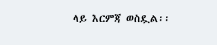ላይ እርምጃ ወስዷል፡፡